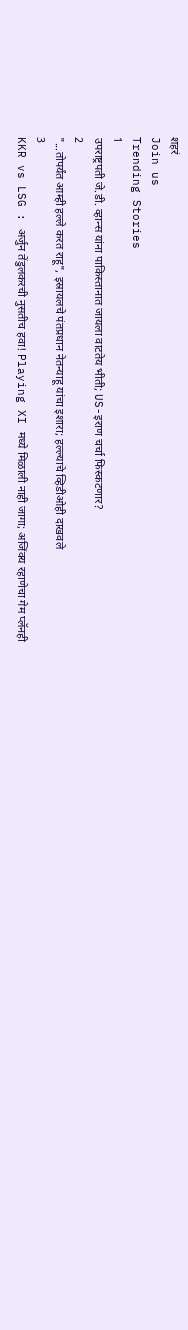शहरं
Join us
Trending Stories
1
उपराष्ट्रपती जे.डी. व्हान्स यांना पाकिस्तानात जायला वाटतेय भीती; US-इराण चर्चा फिस्कटणार?
2
"...तोपर्यंत आम्ही हल्ले करत राहू", इस्रायलचे पंतप्रधान नेतन्याहू यांचा इशारा; हल्ल्याचे व्हिडीओही दाखवले
3
KKR vs LSG : अर्जुन तेंडुलकरची नुसतीच हवा! Playing XI मध्ये मिळाली नाही जागा; अजिंक्य रहाणेचा गेम प्लॅनही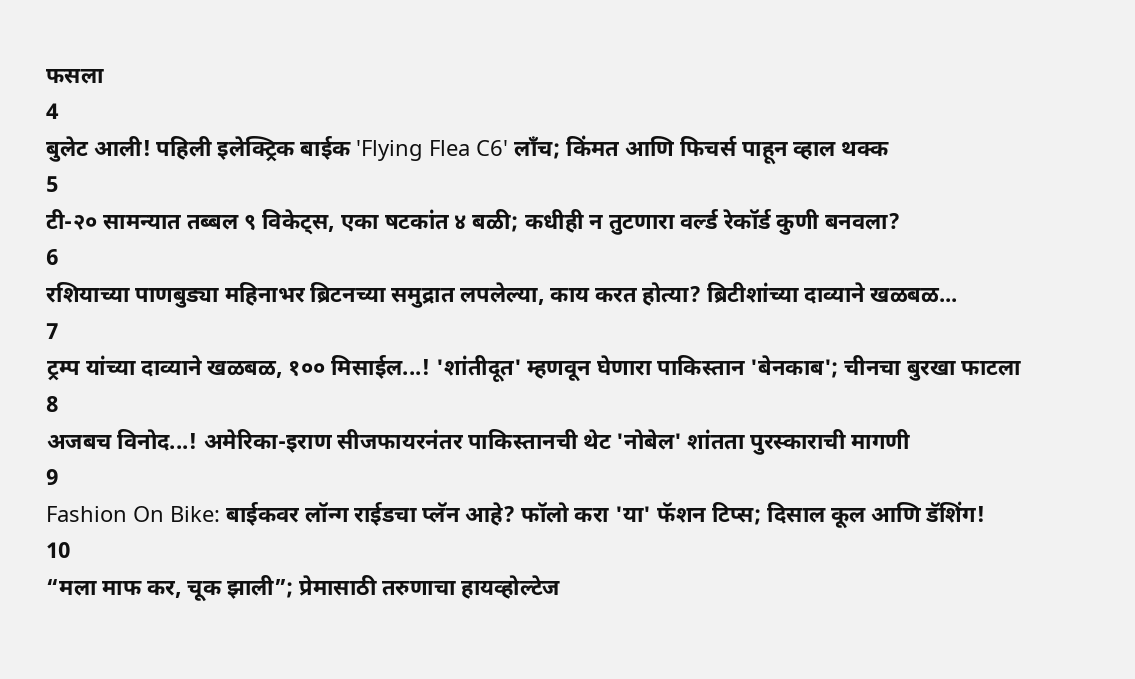फसला
4
बुलेट आली! पहिली इलेक्ट्रिक बाईक 'Flying Flea C6' लाँच; किंमत आणि फिचर्स पाहून व्हाल थक्क
5
टी-२० सामन्यात तब्बल ९ विकेट्स, एका षटकांत ४ बळी; कधीही न तुटणारा वर्ल्ड रेकॉर्ड कुणी बनवला?
6
रशियाच्या पाणबुड्या महिनाभर ब्रिटनच्या समुद्रात लपलेल्या, काय करत होत्या? ब्रिटीशांच्या दाव्याने खळबळ...
7
ट्रम्प यांच्या दाव्याने खळबळ, १०० मिसाईल...! 'शांतीदूत' म्हणवून घेणारा पाकिस्तान 'बेनकाब'; चीनचा बुरखा फाटला
8
अजबच विनोद...! अमेरिका-इराण सीजफायरनंतर पाकिस्तानची थेट 'नोबेल' शांतता पुरस्काराची मागणी
9
Fashion On Bike: बाईकवर लॉन्ग राईडचा प्लॅन आहे? फॉलो करा 'या' फॅशन टिप्स; दिसाल कूल आणि डॅशिंग!
10
“मला माफ कर, चूक झाली”; प्रेमासाठी तरुणाचा हायव्होल्टेज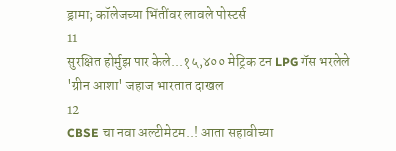ड्रामा; कॉलेजच्या भिंतींवर लावले पोस्टर्स
11
सुरक्षित होर्मुझ पार केले...१५,४०० मेट्रिक टन LPG गॅस भरलेले 'ग्रीन आशा' जहाज भारतात दाखल
12
CBSE चा नवा अल्टीमेटम..! आता सहावीच्या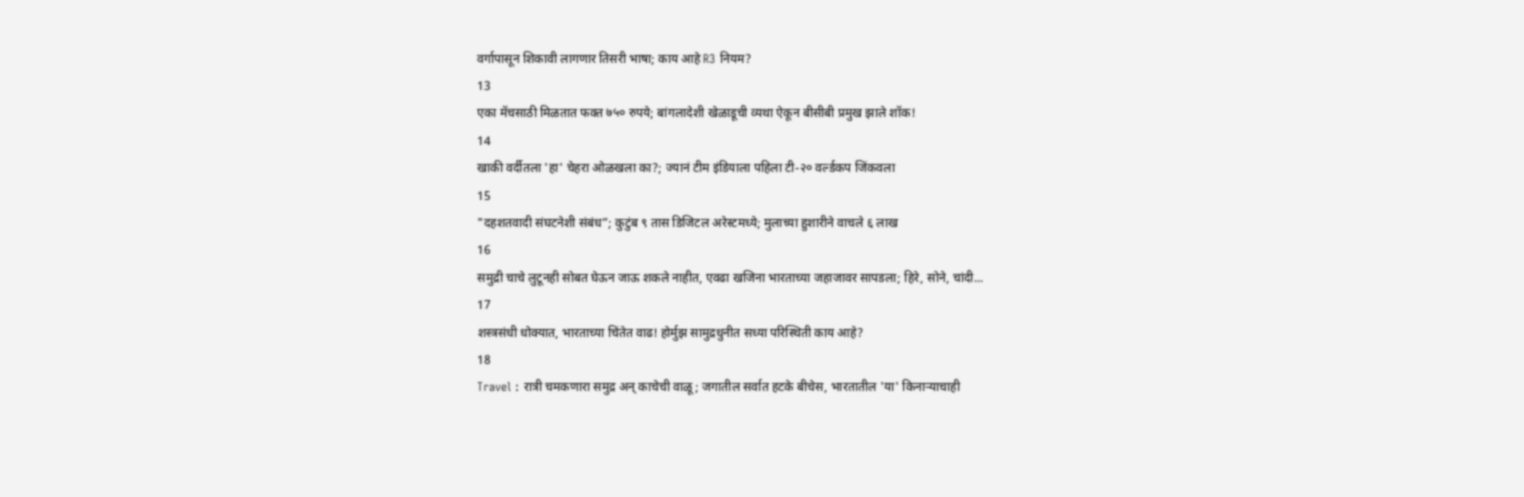वर्गापासून शिकावी लागणार तिसरी भाषा; काय आहे R3 नियम?
13
एका मॅचसाठी मिळतात फक्त ७५० रुपये; बांगलादेशी खेळाडूची व्यथा ऐकून बीसीबी प्रमुख झाले शॉक!
14
खाकी वर्दीतला 'हा' चेहरा ओळखला का?; ज्यानं टीम इंडियाला पहिला टी-२० वर्ल्डकप जिंकवला
15
"दहशतवादी संघटनेशी संबंध”; कुटुंब ९ तास डिजिटल अरेस्टमध्ये; मुलाच्या हुशारीने वाचले ६ लाख
16
समुद्री चाचे लुटूनही सोबत घेऊन जाऊ शकले नाहीत, एवढा खजिना भारताच्या जहाजावर सापडला; हिरे, सोने, चांदी...
17
शस्त्रसंधी धोक्यात, भारताच्या चिंतेत वाढ! होर्मुझ सामुद्रधुनीत सध्या परिस्थिती काय आहे?
18
Travel : रात्री चमकणारा समुद्र अन् काचेची वाळू; जगातील सर्वात हटके बीचेस, भारतातील 'या' किनाऱ्याचाही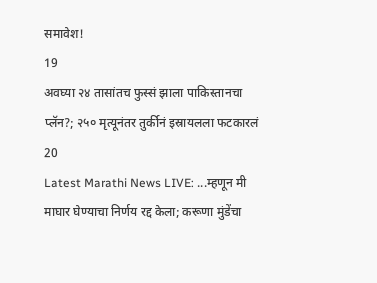समावेश!
19
अवघ्या २४ तासांतच फुस्सं झाला पाकिस्तानचा प्लॅन?; २५० मृत्यूनंतर तुर्कीनं इस्रायलला फटकारलं
20
Latest Marathi News LIVE: ...म्हणून मी माघार घेण्याचा निर्णय रद्द केला; करूणा मुंडेंचा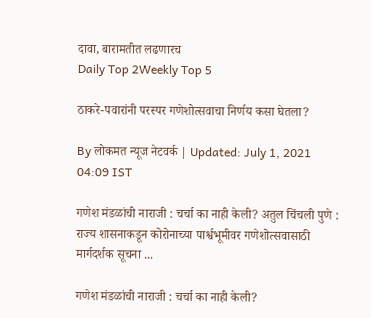दावा, बारामतीत लढणारच
Daily Top 2Weekly Top 5

ठाकरे-पवारांनी परस्पर गणेशोत्सवाचा निर्णय कसा घेतला?

By लोकमत न्यूज नेटवर्क | Updated: July 1, 2021 04:09 IST

गणेश मंडळांची नाराजी : चर्चा का नाही केली? अतुल चिंचली पुणे : राज्य शासनाकडून कोरोनाच्या पार्श्वभूमीवर गणेशोत्सवासाठी मार्गदर्शक सूचना ...

गणेश मंडळांची नाराजी : चर्चा का नाही केली?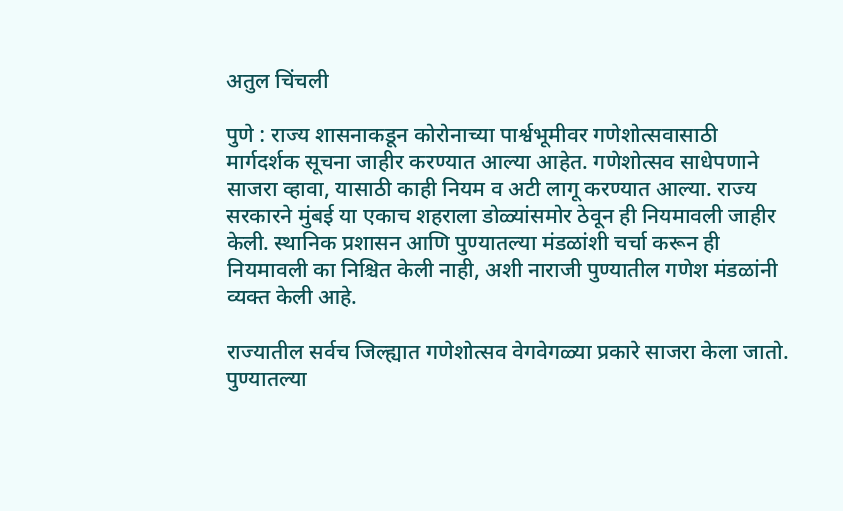अतुल चिंचली

पुणे : राज्य शासनाकडून कोरोनाच्या पार्श्वभूमीवर गणेशोत्सवासाठी मार्गदर्शक सूचना जाहीर करण्यात आल्या आहेत. गणेशोत्सव साधेपणाने साजरा व्हावा, यासाठी काही नियम व अटी लागू करण्यात आल्या. राज्य सरकारने मुंबई या एकाच शहराला डोळ्यांसमोर ठेवून ही नियमावली जाहीर केली. स्थानिक प्रशासन आणि पुण्यातल्या मंडळांशी चर्चा करून ही नियमावली का निश्चित केली नाही, अशी नाराजी पुण्यातील गणेश मंडळांनी व्यक्त केली आहे.

राज्यातील सर्वच जिल्ह्यात गणेशोत्सव वेगवेगळ्या प्रकारे साजरा केला जातो. पुण्यातल्या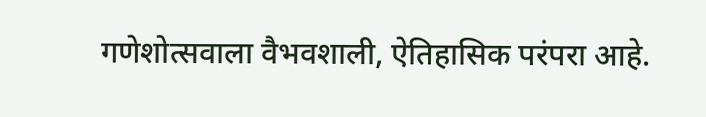गणेशोत्सवाला वैभवशाली, ऐतिहासिक परंपरा आहे.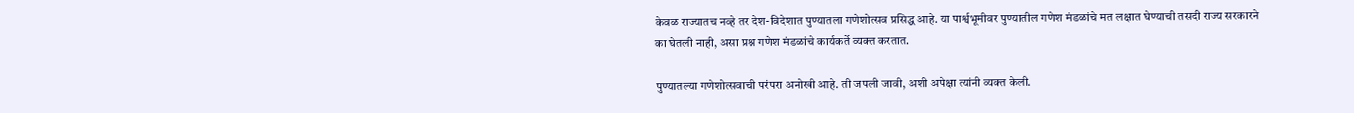केवळ राज्यातच नव्हे तर देश-विदेशात पुण्यातला गणेशोत्सव प्रसिद्ध आहे. या पार्श्वभूमीवर पुण्यातील गणेश मंडळांचे मत लक्षात घेण्याची तसदी राज्य सरकारने का घेतली नाही, असा प्रश्न गणेश मंडळांचे कार्यकर्ते व्यक्त करतात.

पुण्यातल्या गणेशोत्सवाची परंपरा अनोखी आहे. ती जपली जावी, अशी अपेक्षा त्यांनी व्यक्त केली.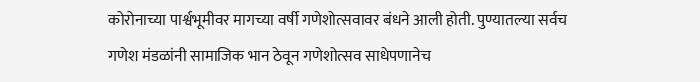कोरोनाच्या पार्श्वभूमीवर मागच्या वर्षी गणेशोत्सवावर बंधने आली होती. पुण्यातल्या सर्वच गणेश मंडळांनी सामाजिक भान ठेवून गणेशोत्सव साधेपणानेच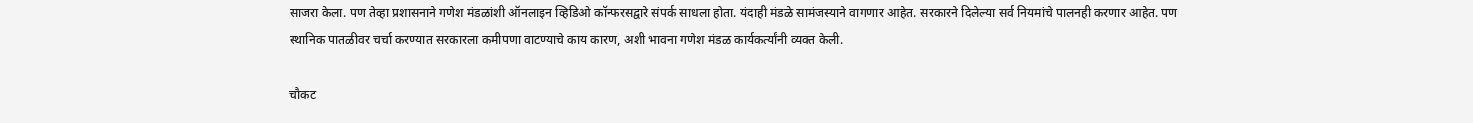साजरा केला. पण तेव्हा प्रशासनाने गणेश मंडळांशी ऑनलाइन व्हिडिओ कॉन्फरसद्वारे संपर्क साधला होता. यंदाही मंडळे सामंजस्याने वागणार आहेत. सरकारने दिलेल्या सर्व नियमांचे पालनही करणार आहेत. पण स्थानिक पातळीवर चर्चा करण्यात सरकारला कमीपणा वाटण्याचे काय कारण, अशी भावना गणेश मंडळ कार्यकर्त्यांनी व्यक्त केली.

चौकट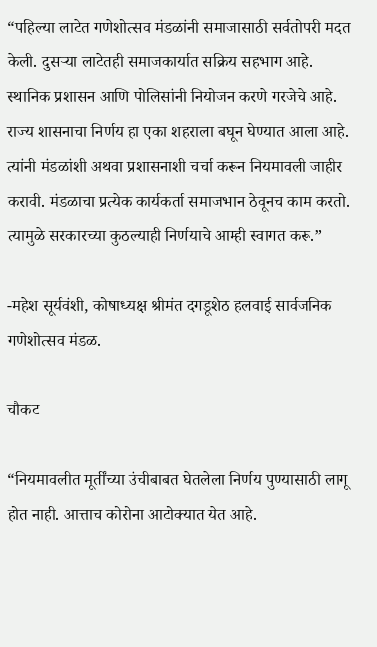“पहिल्या लाटेत गणेशोत्सव मंडळांनी समाजासाठी सर्वतोपरी मदत केली. दुसऱ्या लाटेतही समाजकार्यात सक्रिय सहभाग आहे. स्थानिक प्रशासन आणि पोलिसांनी नियोजन करणे गरजेचे आहे. राज्य शासनाचा निर्णय हा एका शहराला बघून घेण्यात आला आहे. त्यांनी मंडळांशी अथवा प्रशासनाशी चर्चा करून नियमावली जाहीर करावी. मंडळाचा प्रत्येक कार्यकर्ता समाजभान ठेवूनच काम करतो. त्यामुळे सरकारच्या कुठल्याही निर्णयाचे आम्ही स्वागत करू.”

-महेश सूर्यवंशी, कोषाध्यक्ष श्रीमंत दगडूशेठ हलवाई सार्वजनिक गणेशोत्सव मंडळ.

चौकट

“नियमावलीत मूर्तींच्या उंचीबाबत घेतलेला निर्णय पुण्यासाठी लागू होत नाही. आत्ताच कोरोना आटोक्यात येत आहे.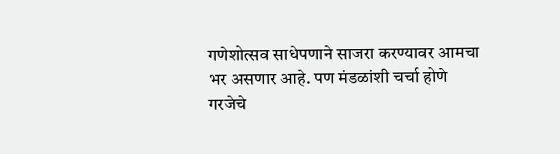गणेशोत्सव साधेपणाने साजरा करण्यावर आमचा भर असणार आहे. पण मंडळांशी चर्चा होणे गरजेचे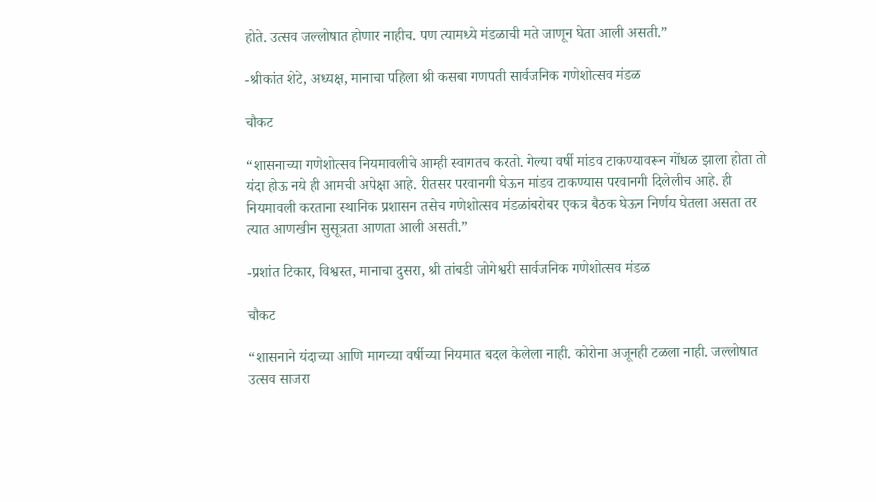होते. उत्सव जल्लोषात होणार नाहीच. पण त्यामध्ये मंडळाची मते जाणून घेता आली असती.”

-श्रीकांत शेटे, अध्यक्ष, मानाचा पहिला श्री कसबा गणपती सार्वजनिक गणेशोत्सव मंडळ

चौकट

“शासनाच्या गणेशोत्सव नियमावलीचे आम्ही स्वागतच करतो. गेल्या वर्षी मांडव टाकण्यावरून गोंधळ झाला होता तो यंदा होऊ नये ही आमची अपेक्षा आहे. रीतसर परवानगी घेऊन मांडव टाकण्यास परवानगी दिलेलीच आहे. ही नियमावली करताना स्थानिक प्रशासन तसेच गणेशोत्सव मंडळांबरोबर एकत्र बैठक घेऊन निर्णय घेतला असता तर त्यात आणखीन सुसूत्रता आणता आली असती.”

-प्रशांत टिकार, विश्वस्त, मानाचा दुसरा, श्री तांबडी जोगेश्वरी सार्वजनिक गणेशोत्सव मंडळ

चौकट

“शासनाने यंदाच्या आणि मागच्या वर्षीच्या नियमात बदल केलेला नाही. कोरोना अजूनही टळला नाही. जल्लोषात उत्सव साजरा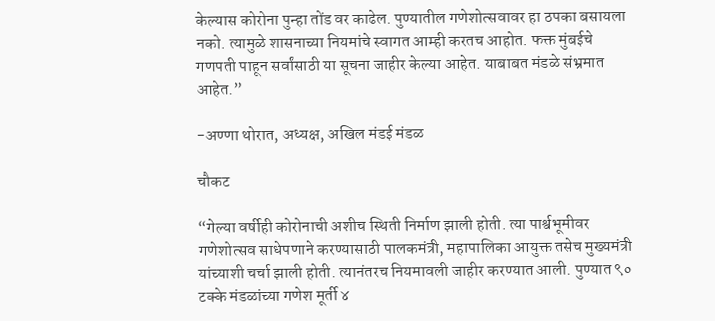केल्यास कोरोना पुन्हा तोंड वर काढेल. पुण्यातील गणेशोत्सवावर हा ठपका बसायला नको. त्यामुळे शासनाच्या नियमांचे स्वागत आम्ही करतच आहोत. फक्त मुंबईचे गणपती पाहून सर्वांसाठी या सूचना जाहीर केल्या आहेत. याबाबत मंडळे संभ्रमात आहेत.”

-अण्णा थोरात, अध्यक्ष, अखिल मंडई मंडळ

चौकट

“गेल्या वर्षीही कोरोनाची अशीच स्थिती निर्माण झाली होती. त्या पार्श्वभूमीवर गणेशोत्सव साधेपणाने करण्यासाठी पालकमंत्री, महापालिका आयुक्त तसेच मुख्यमंत्री यांच्याशी चर्चा झाली होती. त्यानंतरच नियमावली जाहीर करण्यात आली. पुण्यात ९० टक्के मंडळांच्या गणेश मूर्ती ४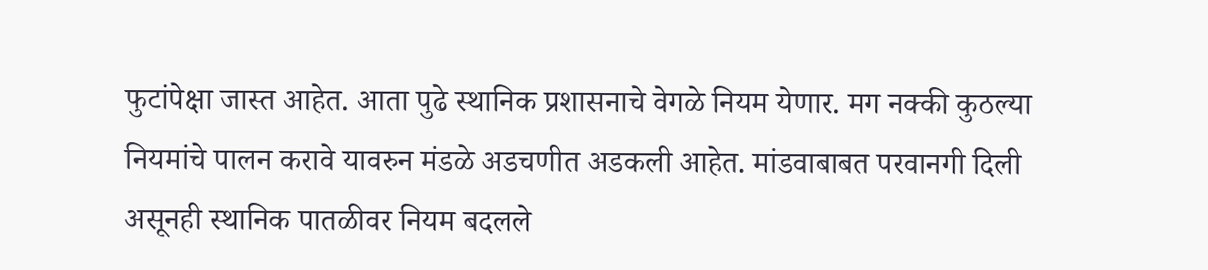फुटांपेक्षा जास्त आहेत. आता पुढे स्थानिक प्रशासनाचे वेगळे नियम येणार. मग नक्की कुठल्या नियमांचे पालन करावे यावरुन मंडळे अडचणीत अडकली आहेत. मांडवाबाबत परवानगी दिली असूनही स्थानिक पातळीवर नियम बदलले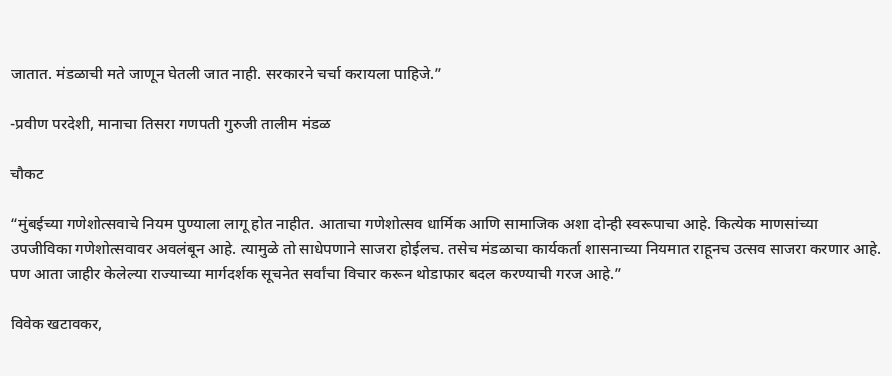जातात. मंडळाची मते जाणून घेतली जात नाही. सरकारने चर्चा करायला पाहिजे.”

-प्रवीण परदेशी, मानाचा तिसरा गणपती गुरुजी तालीम मंडळ

चौकट

“मुंबईच्या गणेशोत्सवाचे नियम पुण्याला लागू होत नाहीत. आताचा गणेशोत्सव धार्मिक आणि सामाजिक अशा दोन्ही स्वरूपाचा आहे. कित्येक माणसांच्या उपजीविका गणेशोत्सवावर अवलंबून आहे. त्यामुळे तो साधेपणाने साजरा होईलच. तसेच मंडळाचा कार्यकर्ता शासनाच्या नियमात राहूनच उत्सव साजरा करणार आहे. पण आता जाहीर केलेल्या राज्याच्या मार्गदर्शक सूचनेत सर्वांचा विचार करून थोडाफार बदल करण्याची गरज आहे.”

विवेक खटावकर,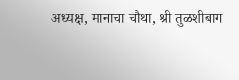अध्यक्ष, मानाचा चौथा, श्री तुळशीबाग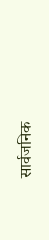सार्वजनिक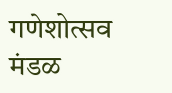गणेशोत्सव मंडळ